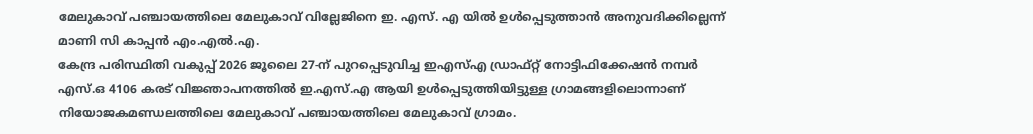മേലുകാവ് പഞ്ചായത്തിലെ മേലുകാവ് വില്ലേജിനെ ഇ. എസ്. എ യിൽ ഉൾപ്പെടുത്താൻ അനുവദിക്കില്ലെന്ന് മാണി സി കാപ്പൻ എം.എൽ.എ.
കേന്ദ്ര പരിസ്ഥിതി വകുപ്പ് 2026 ജൂലൈ 27-ന് പുറപ്പെടുവിച്ച ഇഎസ്എ ഡ്രാഫ്റ്റ് നോട്ടിഫിക്കേഷൻ നമ്പർ എസ്.ഒ 4106 കരട് വിജ്ഞാപനത്തിൽ ഇ.എസ്.എ ആയി ഉൾപ്പെടുത്തിയിട്ടുള്ള ഗ്രാമങ്ങളിലൊന്നാണ് നിയോജകമണ്ഡലത്തിലെ മേലുകാവ് പഞ്ചായത്തിലെ മേലുകാവ് ഗ്രാമം.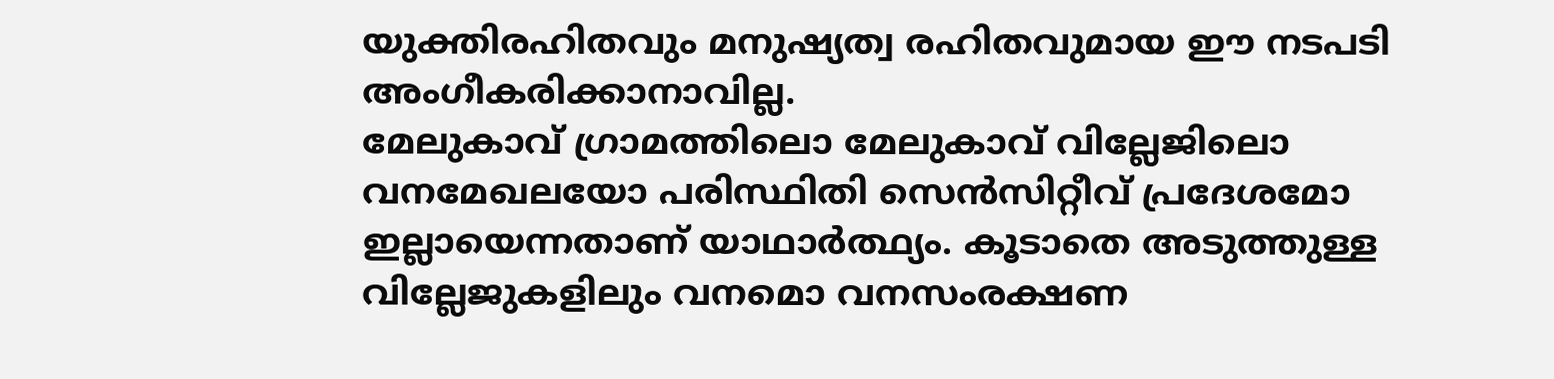യുക്തിരഹിതവും മനുഷ്യത്വ രഹിതവുമായ ഈ നടപടി അംഗീകരിക്കാനാവില്ല.
മേലുകാവ് ഗ്രാമത്തിലൊ മേലുകാവ് വില്ലേജിലൊ വനമേഖലയോ പരിസ്ഥിതി സെൻസിറ്റീവ് പ്രദേശമോ ഇല്ലായെന്നതാണ് യാഥാർത്ഥ്യം. കൂടാതെ അടുത്തുള്ള വില്ലേജുകളിലും വനമൊ വനസംരക്ഷണ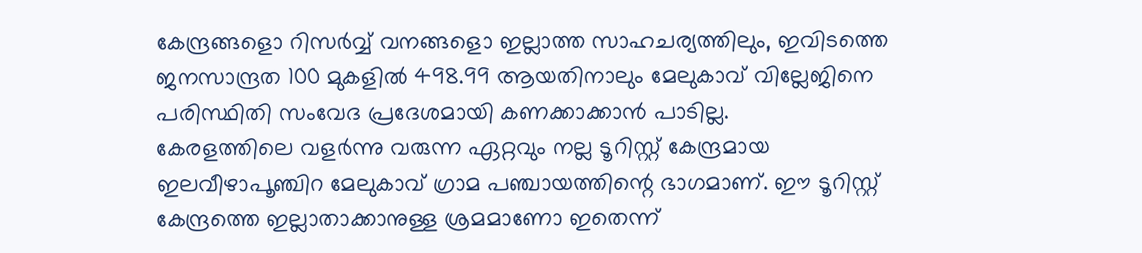കേന്ദ്രങ്ങളൊ റിസർവ്വ് വനങ്ങളൊ ഇല്ലാത്ത സാഹചര്യത്തിലും, ഇവിടത്തെ ജനസാന്ദ്രത 100 മുകളിൽ 498.99 ആയതിനാലും മേലുകാവ് വില്ലേജിനെ പരിസ്ഥിതി സംവേദ പ്രദേശമായി കണക്കാക്കാൻ പാടില്ല.
കേരളത്തിലെ വളർന്നു വരുന്ന ഏറ്റവും നല്ല ടൂറിസ്റ്റ് കേന്ദ്രമായ ഇലവീഴാപൂഞ്ചിറ മേലുകാവ് ഗ്രാമ പഞ്ചായത്തിന്റെ ഭാഗമാണ്. ഈ ടൂറിസ്റ്റ് കേന്ദ്രത്തെ ഇല്ലാതാക്കാനുള്ള ശ്രമമാണോ ഇതെന്ന്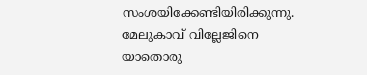സംശയിക്കേണ്ടിയിരിക്കുന്നു. മേലുകാവ് വില്ലേജിനെ യാതൊരു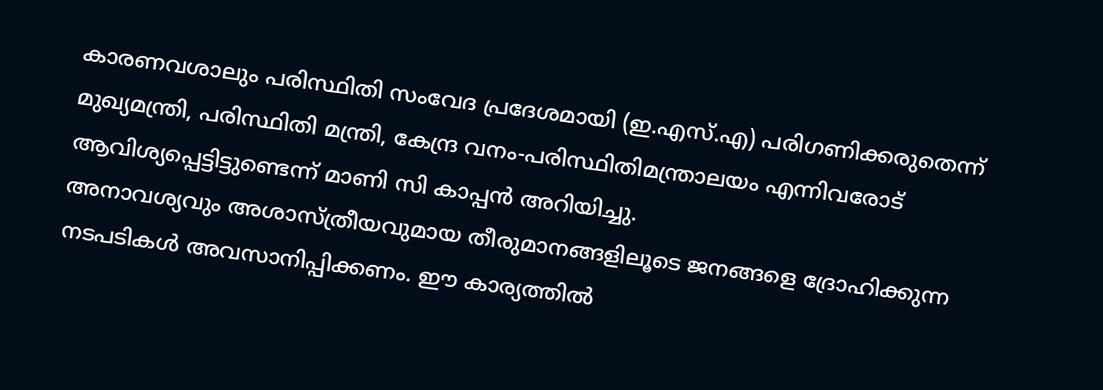കാരണവശാലും പരിസ്ഥിതി സംവേദ പ്രദേശമായി (ഇ.എസ്.എ) പരിഗണിക്കരുതെന്ന് മുഖ്യമന്ത്രി, പരിസ്ഥിതി മന്ത്രി, കേന്ദ്ര വനം-പരിസ്ഥിതിമന്ത്രാലയം എന്നിവരോട് ആവിശ്യപ്പെട്ടിട്ടുണ്ടെന്ന് മാണി സി കാപ്പൻ അറിയിച്ചു.
അനാവശ്യവും അശാസ്ത്രീയവുമായ തീരുമാനങ്ങളിലൂടെ ജനങ്ങളെ ദ്രോഹിക്കുന്ന നടപടികൾ അവസാനിപ്പിക്കണം. ഈ കാര്യത്തിൽ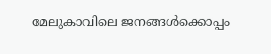മേലുകാവിലെ ജനങ്ങൾക്കൊപ്പം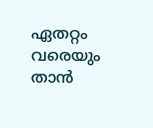ഏതറ്റം വരെയും താൻ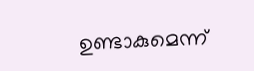ഉണ്ടാകുമെന്ന്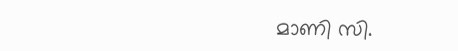മാണി സി.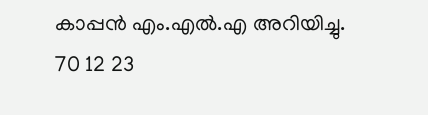കാപ്പൻ എം.എൽ.എ അറിയിച്ചു.
70 12 23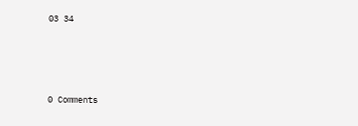03 34




0 Comments